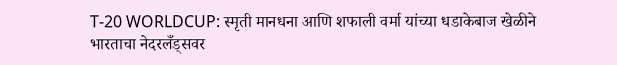T-20 WORLDCUP: स्मृती मानधना आणि शफाली वर्मा यांच्या धडाकेबाज खेळीने भारताचा नेदरलँड्सवर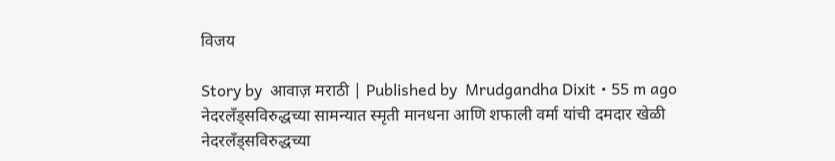विजय

Story by  आवाज़ मराठी | Published by  Mrudgandha Dixit • 55 m ago
नेदरलँड्सविरुद्धच्या सामन्यात स्मृती मानधना आणि शफाली वर्मा यांची दमदार खेळी
नेदरलँड्सविरुद्धच्या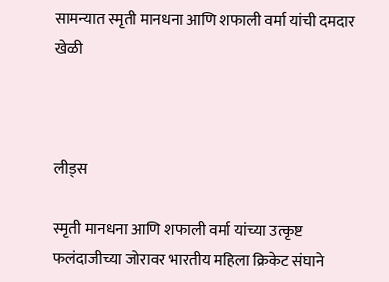सामन्यात स्मृती मानधना आणि शफाली वर्मा यांची दमदार खेळी



लीड्स

स्मृती मानधना आणि शफाली वर्मा यांच्या उत्कृष्ट फलंदाजीच्या जोरावर भारतीय महिला क्रिकेट संघाने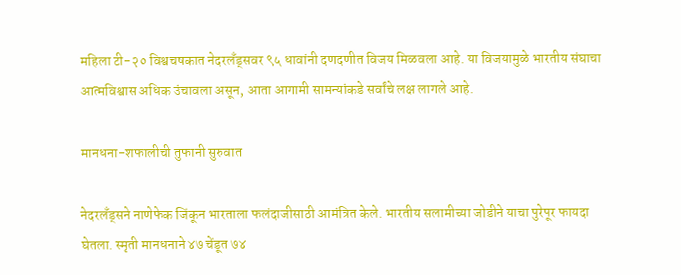महिला टी-२० विश्वचषकात नेदरलँड्सवर ९५ धावांनी दणदणीत विजय मिळवला आहे. या विजयामुळे भारतीय संघाचा आत्मविश्वास अधिक उंचावला असून, आता आगामी सामन्यांकडे सर्वांचे लक्ष लागले आहे.

मानधना-शफालीची तुफानी सुरुवात

नेदरलँड्सने नाणेफेक जिंकून भारताला फलंदाजीसाठी आमंत्रित केले. भारतीय सलामीच्या जोडीने याचा पुरेपूर फायदा घेतला. स्मृती मानधनाने ४७ चेंडूत ७४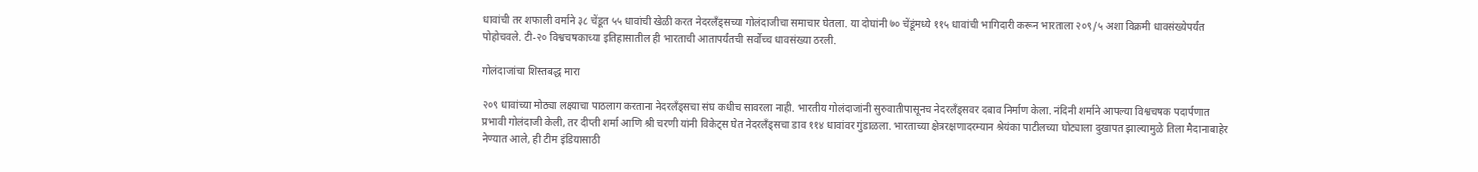धावांची तर शफाली वर्माने ३८ चेंडूत ५५ धावांची खेळी करत नेदरलँड्सच्या गोलंदाजीचा समाचार घेतला. या दोघांनी ७० चेंडूंमध्ये ११५ धावांची भागिदारी करून भारताला २०९/५ अशा विक्रमी धावसंख्येपर्यंत पोहोचवले. टी-२० विश्वचषकाच्या इतिहासातील ही भारताची आतापर्यंतची सर्वोच्च धावसंख्या ठरली.

गोलंदाजांचा शिस्तबद्ध मारा

२०९ धावांच्या मोठ्या लक्ष्याचा पाठलाग करताना नेदरलँड्सचा संघ कधीच सावरला नाही. भारतीय गोलंदाजांनी सुरुवातीपासूनच नेदरलँड्सवर दबाव निर्माण केला. नंदिनी शर्माने आपल्या विश्वचषक पदार्पणात प्रभावी गोलंदाजी केली, तर दीप्ती शर्मा आणि श्री चरणी यांनी विकेट्स घेत नेदरलँड्सचा डाव ११४ धावांवर गुंडाळला. भारताच्या क्षेत्ररक्षणादरम्यान श्रेयंका पाटीलच्या घोट्याला दुखापत झाल्यामुळे तिला मैदानाबाहेर नेण्यात आले, ही टीम इंडियासाठी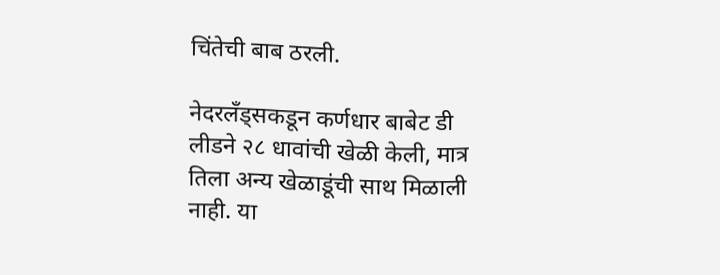चिंतेची बाब ठरली.

नेदरलँड्सकडून कर्णधार बाबेट डी लीडने २८ धावांची खेळी केली, मात्र तिला अन्य खेळाडूंची साथ मिळाली नाही. या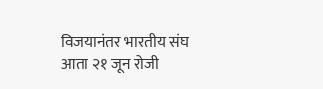विजयानंतर भारतीय संघ आता २१ जून रोजी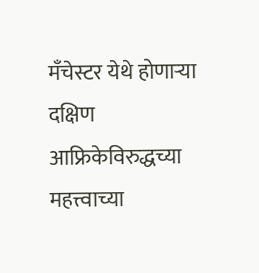मँचेस्टर येथे होणाऱ्या दक्षिण आफ्रिकेविरुद्धच्या महत्त्वाच्या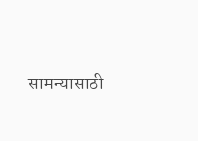सामन्यासाठी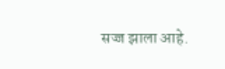सज्ज झाला आहे.